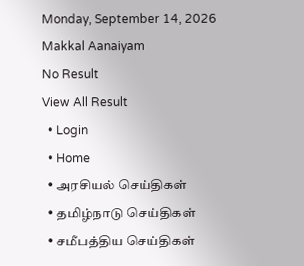Monday, September 14, 2026
Makkal Aanaiyam
No Result
View All Result
  • Login
  • Home
  • அரசியல் செய்திகள்
  • தமிழ்நாடு செய்திகள்
  • சமீபத்திய செய்திகள்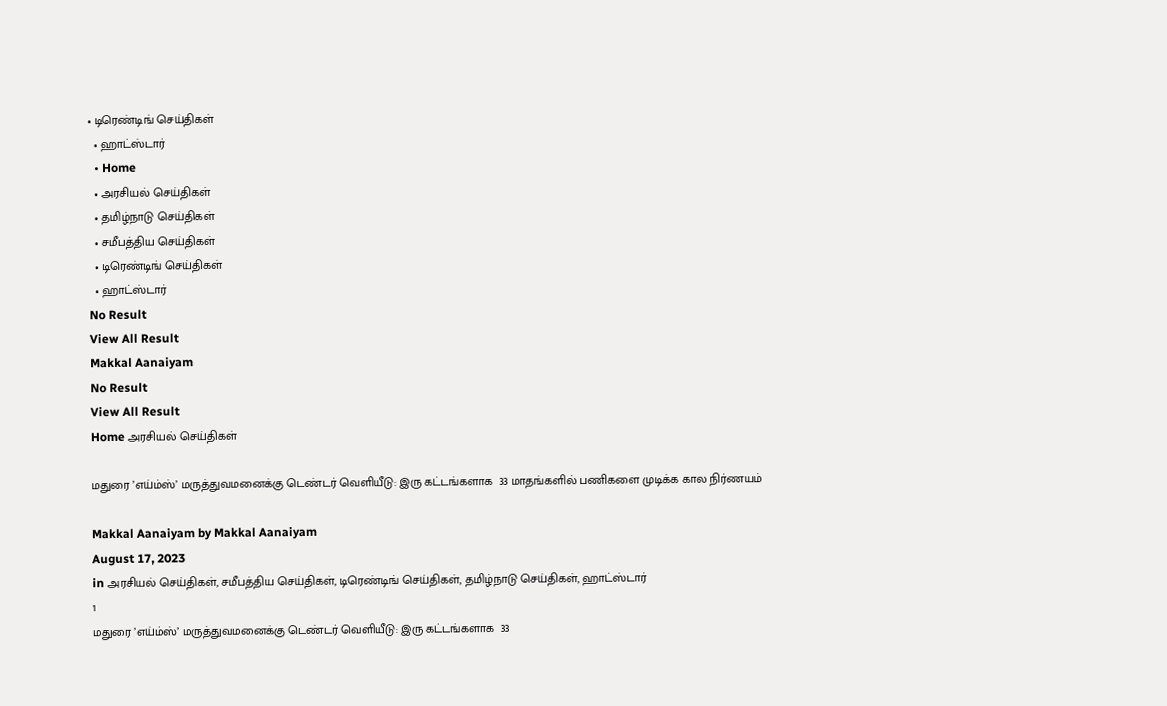• டிரெண்டிங் செய்திகள்
  • ஹாட்ஸ்டார்
  • Home
  • அரசியல் செய்திகள்
  • தமிழ்நாடு செய்திகள்
  • சமீபத்திய செய்திகள்
  • டிரெண்டிங் செய்திகள்
  • ஹாட்ஸ்டார்
No Result
View All Result
Makkal Aanaiyam
No Result
View All Result
Home அரசியல் செய்திகள்

மதுரை ’எய்ம்ஸ்’ மருத்துவமனைக்கு டெண்டர் வெளியீடு: இரு கட்டங்களாக  33 மாதங்களில் பணிகளை முடிக்க கால நிர்ணயம்

Makkal Aanaiyam by Makkal Aanaiyam
August 17, 2023
in அரசியல் செய்திகள், சமீபத்திய செய்திகள், டிரெண்டிங் செய்திகள், தமிழ்நாடு செய்திகள், ஹாட்ஸ்டார்
1
மதுரை ’எய்ம்ஸ்’ மருத்துவமனைக்கு டெண்டர் வெளியீடு: இரு கட்டங்களாக  33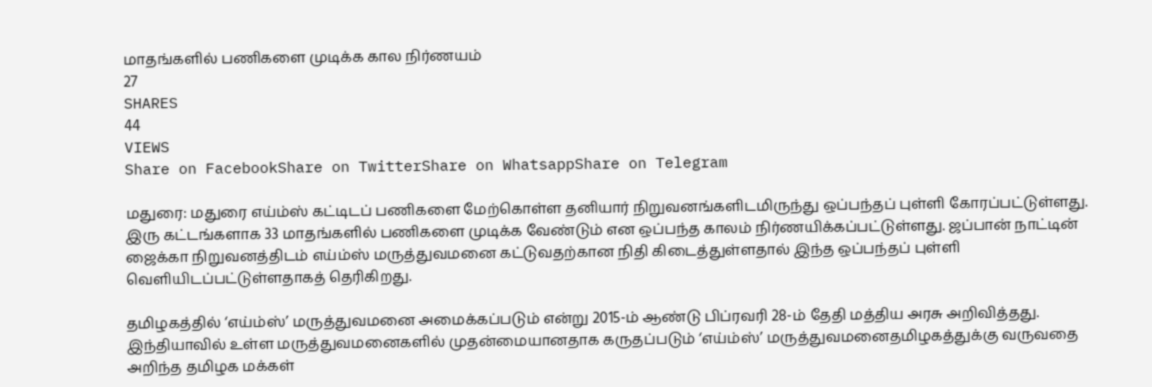மாதங்களில் பணிகளை முடிக்க கால நிர்ணயம்
27
SHARES
44
VIEWS
Share on FacebookShare on TwitterShare on WhatsappShare on Telegram

மதுரை: மதுரை எய்ம்ஸ் கட்டிடப் பணிகளை மேற்கொள்ள தனியார் நிறுவனங்களிடமிருந்து ஒப்பந்தப் புள்ளி கோரப்பட்டுள்ளது. இரு கட்டங்களாக 33 மாதங்களில் பணிகளை முடிக்க வேண்டும் என ஒப்பந்த காலம் நிர்ணயிக்கப்பட்டுள்ளது. ஜப்பான் நாட்டின் ஜைக்கா நிறுவனத்திடம் எய்ம்ஸ் மருத்துவமனை கட்டுவதற்கான நிதி கிடைத்துள்ளதால் இந்த ஒப்பந்தப் புள்ளி வெளியிடப்பட்டுள்ளதாகத் தெரிகிறது.

தமிழகத்தில் ‘எய்ம்ஸ்’ மருத்துவமனை அமைக்கப்படும் என்று 2015-ம் ஆண்டு பிப்ரவரி 28-ம் தேதி மத்திய அரசு அறிவித்தது. இந்தியாவில் உள்ள மருத்துவமனைகளில் முதன்மையானதாக கருதப்படும் ‘எய்ம்ஸ்’ மருத்துவமனைதமிழகத்துக்கு வருவதை அறிந்த தமிழக மக்கள்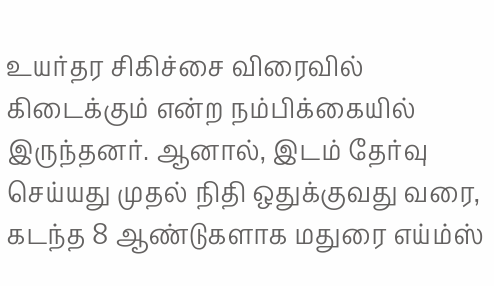உயர்தர சிகிச்சை விரைவில் கிடைக்கும் என்ற நம்பிக்கையில் இருந்தனர். ஆனால், இடம் தேர்வு செய்யது முதல் நிதி ஒதுக்குவது வரை, கடந்த 8 ஆண்டுகளாக மதுரை எய்ம்ஸ்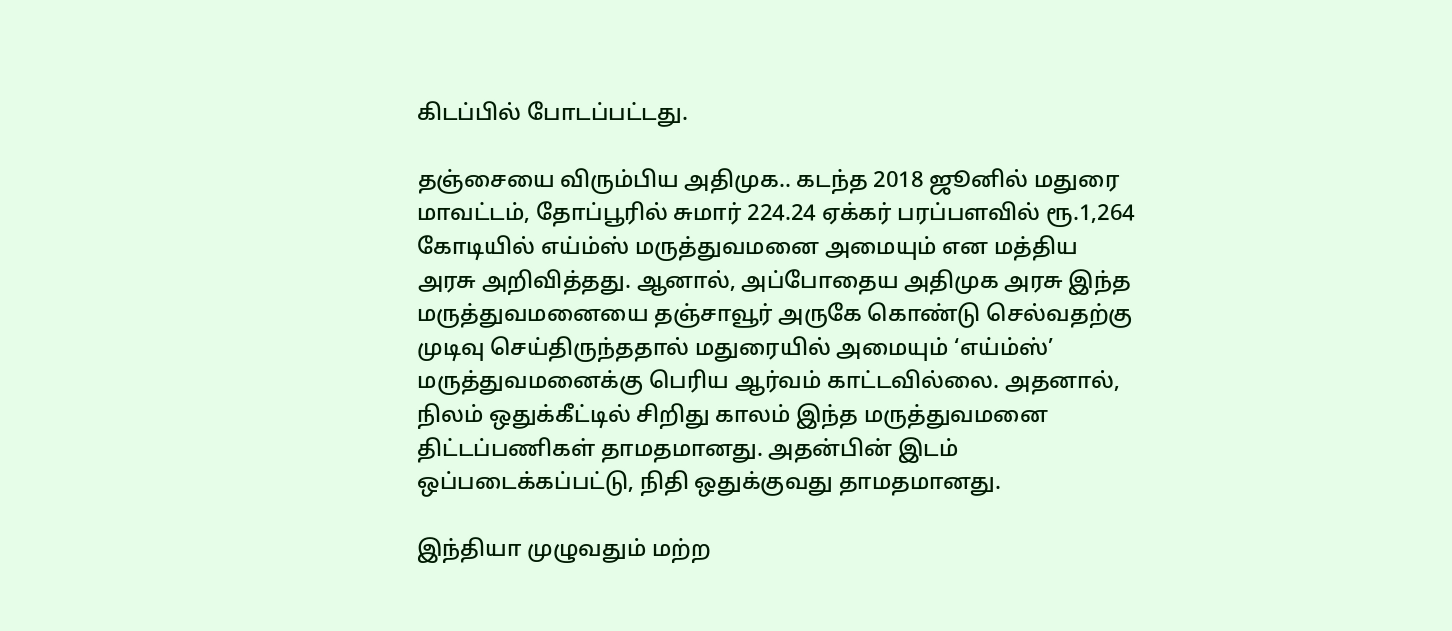கிடப்பில் போடப்பட்டது.

தஞ்சையை விரும்பிய அதிமுக.. கடந்த 2018 ஜூனில் மதுரை மாவட்டம், தோப்பூரில் சுமார் 224.24 ஏக்கர் பரப்பளவில் ரூ.1,264 கோடியில் எய்ம்ஸ் மருத்துவமனை அமையும் என மத்திய அரசு அறிவித்தது. ஆனால், அப்போதைய அதிமுக அரசு இந்த மருத்துவமனையை தஞ்சாவூர் அருகே கொண்டு செல்வதற்கு முடிவு செய்திருந்ததால் மதுரையில் அமையும் ‘எய்ம்ஸ்’ மருத்துவமனைக்கு பெரிய ஆர்வம் காட்டவில்லை. அதனால், நிலம் ஒதுக்கீட்டில் சிறிது காலம் இந்த மருத்துவமனை திட்டப்பணிகள் தாமதமானது. அதன்பின் இடம் ஒப்படைக்கப்பட்டு, நிதி ஒதுக்குவது தாமதமானது.

இந்தியா முழுவதும் மற்ற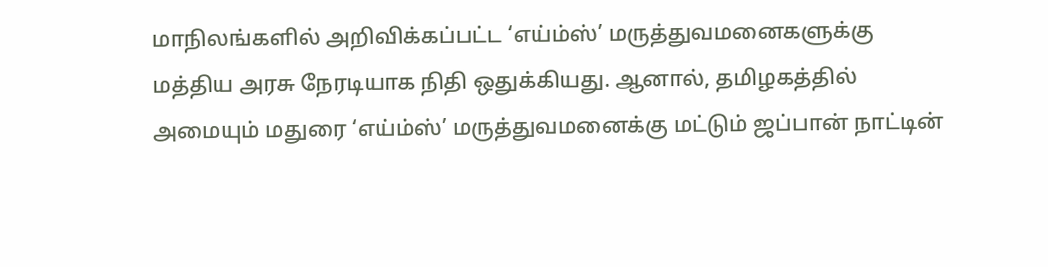மாநிலங்களில் அறிவிக்கப்பட்ட ‘எய்ம்ஸ்’ மருத்துவமனைகளுக்கு மத்திய அரசு நேரடியாக நிதி ஒதுக்கியது. ஆனால், தமிழகத்தில் அமையும் மதுரை ‘எய்ம்ஸ்’ மருத்துவமனைக்கு மட்டும் ஜப்பான் நாட்டின்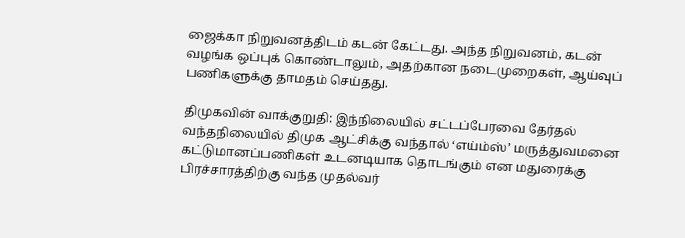ஜைக்கா நிறுவனத்திடம் கடன் கேட்டது. அந்த நிறுவனம், கடன் வழங்க ஒப்புக் கொண்டாலும், அதற்கான நடைமுறைகள், ஆய்வுப் பணிகளுக்கு தாமதம் செய்தது.

திமுகவின் வாக்குறுதி: இந்நிலையில் சட்டப்பேரவை தேர்தல் வந்தநிலையில் திமுக ஆட்சிக்கு வந்தால் ‘எய்ம்ஸ்’ மருத்துவமனை கட்டுமானப்பணிகள் உடனடியாக தொடங்கும் என மதுரைக்கு பிரச்சாரத்திற்கு வந்த முதல்வர்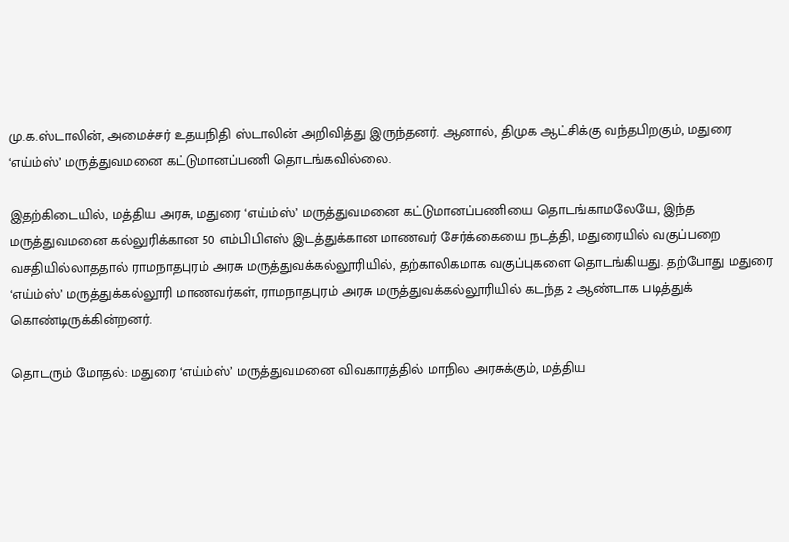மு.க.ஸ்டாலின், அமைச்சர் உதயநிதி ஸ்டாலின் அறிவித்து இருந்தனர். ஆனால், திமுக ஆட்சிக்கு வந்தபிறகும், மதுரை ‘எய்ம்ஸ்’ மருத்துவமனை கட்டுமானப்பணி தொடங்கவில்லை.

இதற்கிடையில், மத்திய அரசு, மதுரை ‘எய்ம்ஸ்’ மருத்துவமனை கட்டுமானப்பணியை தொடங்காமலேயே, இந்த மருத்துவமனை கல்லுரிக்கான 50 எம்பிபிஎஸ் இடத்துக்கான மாணவர் சேர்க்கையை நடத்தி, மதுரையில் வகுப்பறை வசதியில்லாததால் ராமநாதபுரம் அரசு மருத்துவக்கல்லூரியில், தற்காலிகமாக வகுப்புகளை தொடங்கியது. தற்போது மதுரை ‘எய்ம்ஸ்’ மருத்துக்கல்லூரி மாணவர்கள், ராமநாதபுரம் அரசு மருத்துவக்கல்லூரியில் கடந்த 2 ஆண்டாக படித்துக் கொண்டிருக்கின்றனர்.

தொடரும் மோதல்: மதுரை ‘எய்ம்ஸ்’ மருத்துவமனை விவகாரத்தில் மாநில அரசுக்கும், மத்திய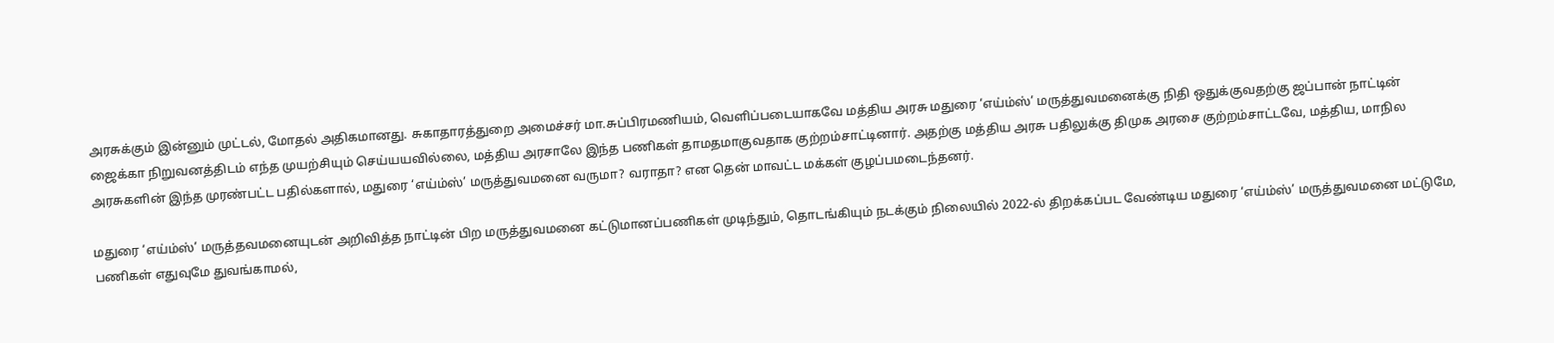அரசுக்கும் இன்னும் முட்டல், மோதல் அதிகமானது. சுகாதாரத்துறை அமைச்சர் மா.சுப்பிரமணியம், வெளிப்படையாகவே மத்திய அரசு மதுரை ‘எய்ம்ஸ்’ மருத்துவமனைக்கு நிதி ஒதுக்குவதற்கு ஜப்பான் நாட்டின் ஜைக்கா நிறுவனத்திடம் எந்த முயற்சியும் செய்யயவில்லை, மத்திய அரசாலே இந்த பணிகள் தாமதமாகுவதாக குற்றம்சாட்டினார். அதற்கு மத்திய அரசு பதிலுக்கு திமுக அரசை குற்றம்சாட்டவே, மத்திய, மாநில அரசுகளின் இந்த முரண்பட்ட பதில்களால், மதுரை ‘எய்ம்ஸ்’ மருத்துவமனை வருமா? வராதா? என தென் மாவட்ட மக்கள் குழப்பமடைந்தனர்.

மதுரை ‘எய்ம்ஸ்’ மருத்தவமனையுடன் அறிவித்த நாட்டின் பிற மருத்துவமனை கட்டுமானப்பணிகள் முடிந்தும், தொடங்கியும் நடக்கும் நிலையில் 2022-ல் திறக்கப்பட வேண்டிய மதுரை ‘எய்ம்ஸ்’ மருத்துவமனை மட்டுமே, பணிகள் எதுவுமே துவங்காமல்,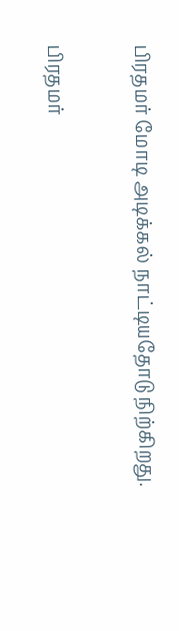பிரதமர் மோடி அடிக்கல் நாட்டியதோடு நிற்கிறது.

பிரதமர்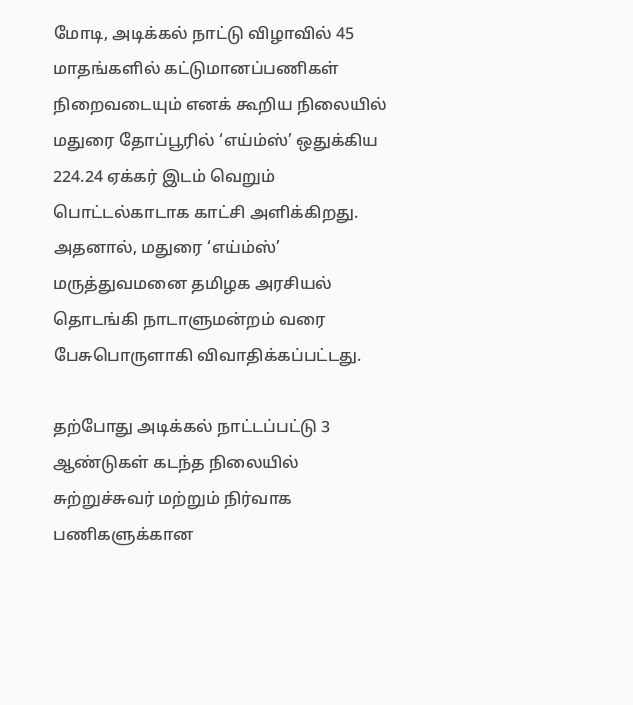மோடி, அடிக்கல் நாட்டு விழாவில் 45 மாதங்களில் கட்டுமானப்பணிகள் நிறைவடையும் எனக் கூறிய நிலையில் மதுரை தோப்பூரில் ‘எய்ம்ஸ்’ ஒதுக்கிய 224.24 ஏக்கர் இடம் வெறும் பொட்டல்காடாக காட்சி அளிக்கிறது. அதனால், மதுரை ‘எய்ம்ஸ்’ மருத்துவமனை தமிழக அரசியல் தொடங்கி நாடாளுமன்றம் வரை பேசுபொருளாகி விவாதிக்கப்பட்டது.

தற்போது அடிக்கல் நாட்டப்பட்டு 3 ஆண்டுகள் கடந்த நிலையில் சுற்றுச்சுவர் மற்றும் நிர்வாக பணிகளுக்கான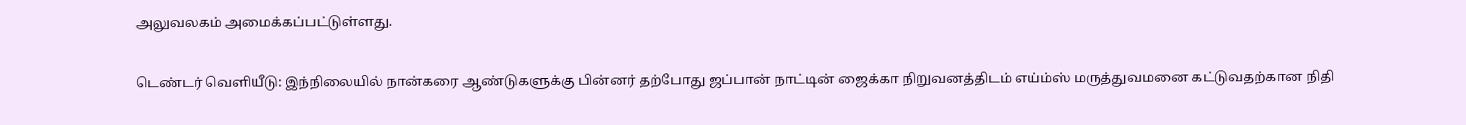அலுவலகம் அமைக்கப்பட்டுள்ளது.

டெண்டர் வெளியீடு: இந்நிலையில் நான்கரை ஆண்டுகளுக்கு பின்னர் தற்போது ஜப்பான் நாட்டின் ஜைக்கா நிறுவனத்திடம் எய்ம்ஸ் மருத்துவமனை கட்டுவதற்கான நிதி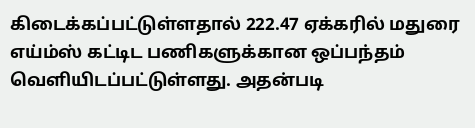கிடைக்கப்பட்டுள்ளதால் 222.47 ஏக்கரில் மதுரை எய்ம்ஸ் கட்டிட பணிகளுக்கான ஒப்பந்தம் வெளியிடப்பட்டுள்ளது. அதன்படி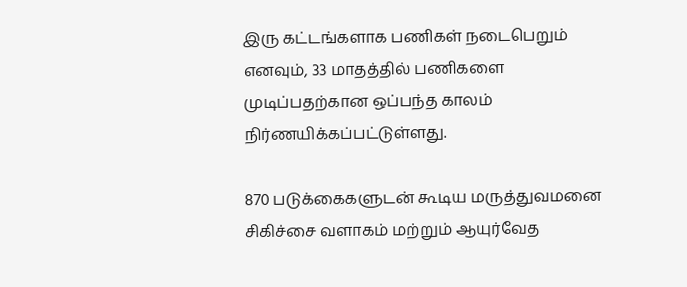இரு கட்டங்களாக பணிகள் நடைபெறும் எனவும், 33 மாதத்தில் பணிகளை முடிப்பதற்கான ஒப்பந்த காலம் நிர்ணயிக்கப்பட்டுள்ளது.

870 படுக்கைகளுடன் கூடிய மருத்துவமனை சிகிச்சை வளாகம் மற்றும் ஆயுர்வேத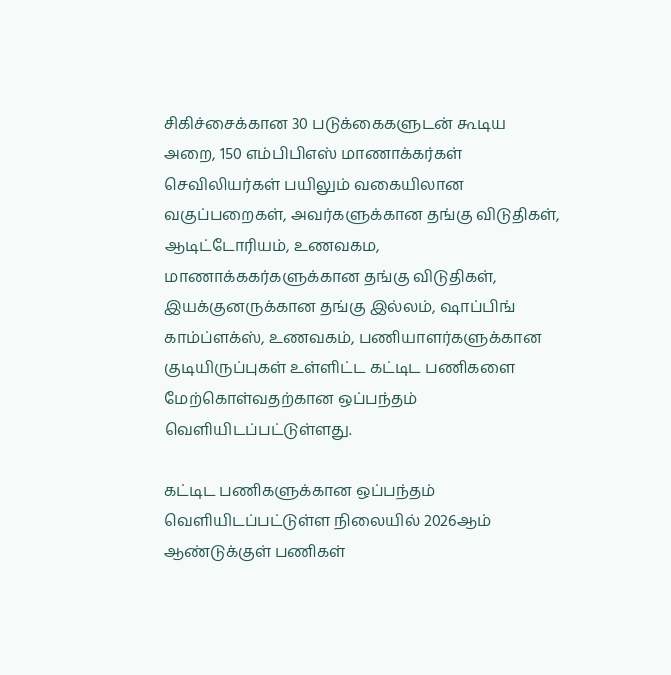சிகிச்சைக்கான 30 படுக்கைகளுடன் கூடிய அறை, 150 எம்பிபிஎஸ் மாணாக்கர்கள் செவிலியர்கள் பயிலும் வகையிலான வகுப்பறைகள், அவர்களுக்கான தங்கு விடுதிகள், ஆடிட்டோரியம், உணவகம, மாணாக்ககர்களுக்கான தங்கு விடுதிகள், இயக்குனருக்கான தங்கு இல்லம், ஷாப்பிங் காம்ப்ளக்ஸ், உணவகம், பணியாளர்களுக்கான குடியிருப்புகள் உள்ளிட்ட கட்டிட பணிகளை மேற்கொள்வதற்கான ஒப்பந்தம் வெளியிடப்பட்டுள்ளது.

கட்டிட பணிகளுக்கான ஒப்பந்தம் வெளியிடப்பட்டுள்ள நிலையில் 2026ஆம் ஆண்டுக்குள் பணிகள்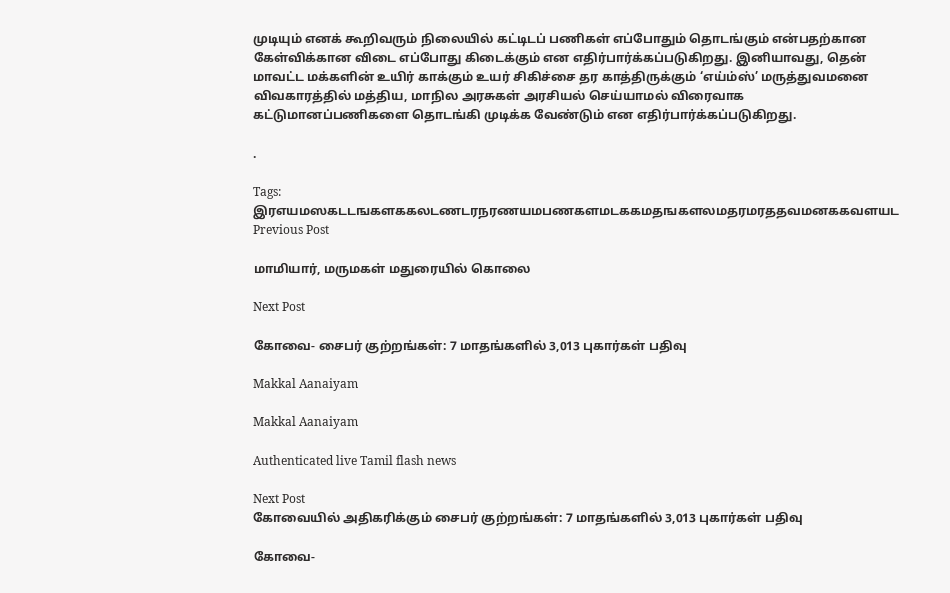முடியும் எனக் கூறிவரும் நிலையில் கட்டிடப் பணிகள் எப்போதும் தொடங்கும் என்பதற்கான கேள்விக்கான விடை எப்போது கிடைக்கும் என எதிர்பார்க்கப்படுகிறது. இனியாவது, தென் மாவட்ட மக்களின் உயிர் காக்கும் உயர் சிகிச்சை தர காத்திருக்கும் ‘எய்ம்ஸ்’ மருத்துவமனை விவகாரத்தில் மத்திய, மாநில அரசுகள் அரசியல் செய்யாமல் விரைவாக கட்டுமானப்பணிகளை தொடங்கி முடிக்க வேண்டும் என எதிர்பார்க்கப்படுகிறது.

.

Tags: இரஎயமஸகடடஙகளககலடணடரநரணயமபணகளமடககமதஙகளலமதரமரததவமனககவளயட
Previous Post

மாமியார், மருமகள் மதுரையில் கொலை

Next Post

கோவை- சைபர் குற்றங்கள்: 7 மாதங்களில் 3,013 புகார்கள் பதிவு

Makkal Aanaiyam

Makkal Aanaiyam

Authenticated live Tamil flash news

Next Post
கோவையில் அதிகரிக்கும் சைபர் குற்றங்கள்: 7 மாதங்களில் 3,013 புகார்கள் பதிவு

கோவை-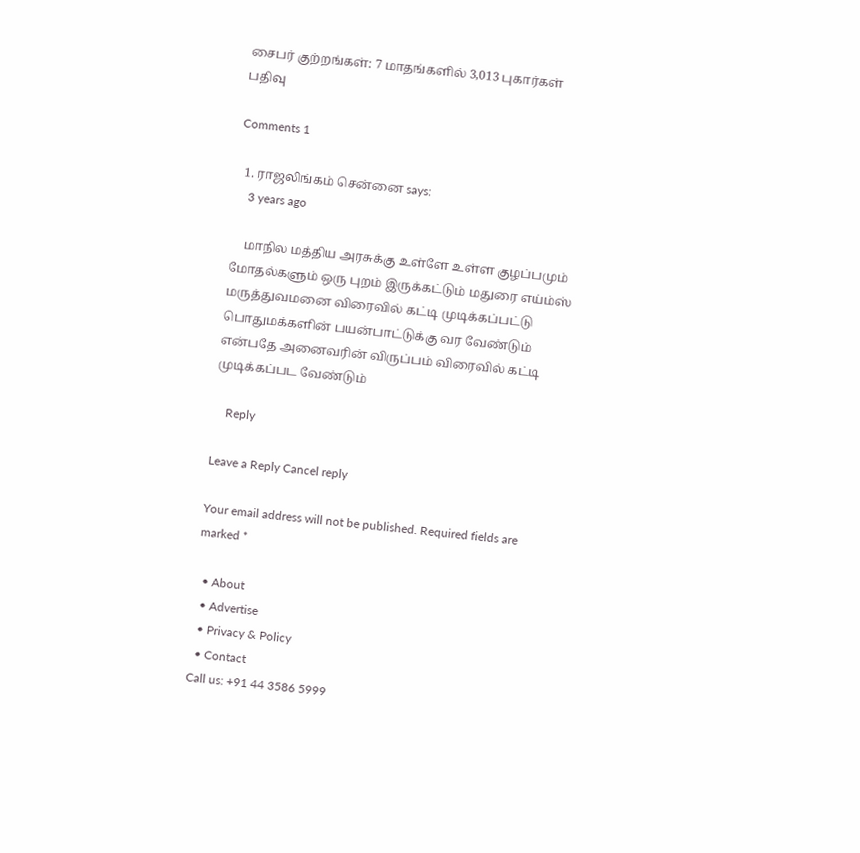சைபர் குற்றங்கள்: 7 மாதங்களில் 3,013 புகார்கள் பதிவு

Comments 1

  1. ராஜலிங்கம் சென்னை says:
    3 years ago

    மாநில மத்திய அரசுக்கு உள்ளே உள்ள குழப்பமும் மோதல்களும் ஒரு புறம் இருக்கட்டும் மதுரை எய்ம்ஸ் மருத்துவமனை விரைவில் கட்டி முடிக்கப்பட்டு பொதுமக்களின் பயன்பாட்டுக்கு வர வேண்டும் என்பதே அனைவரின் விருப்பம் விரைவில் கட்டி முடிக்கப்பட வேண்டும்

    Reply

Leave a Reply Cancel reply

Your email address will not be published. Required fields are marked *

  • About
  • Advertise
  • Privacy & Policy
  • Contact
Call us: +91 44 3586 5999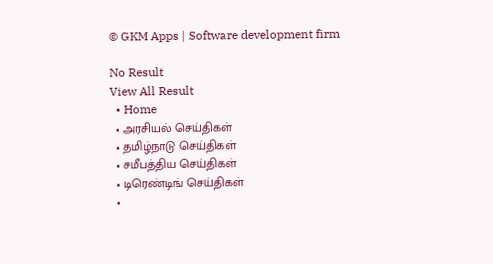© GKM Apps | Software development firm

No Result
View All Result
  • Home
  • அரசியல் செய்திகள்
  • தமிழ்நாடு செய்திகள்
  • சமீபத்திய செய்திகள்
  • டிரெண்டிங் செய்திகள்
  •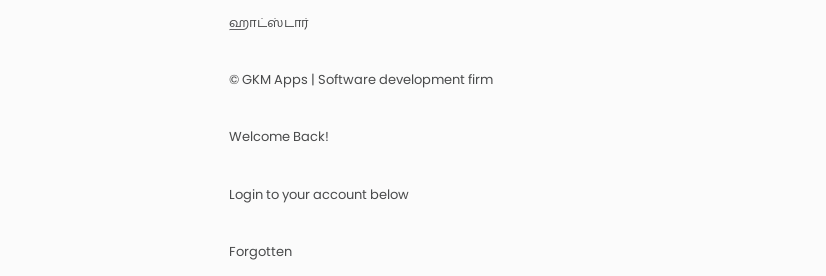ஹாட்ஸ்டார்

© GKM Apps | Software development firm

Welcome Back!

Login to your account below

Forgotten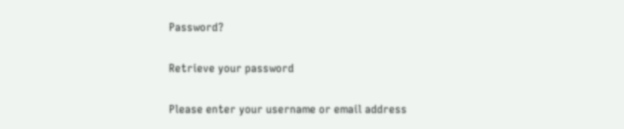Password?

Retrieve your password

Please enter your username or email address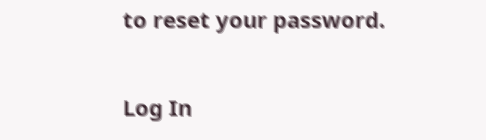to reset your password.

Log In